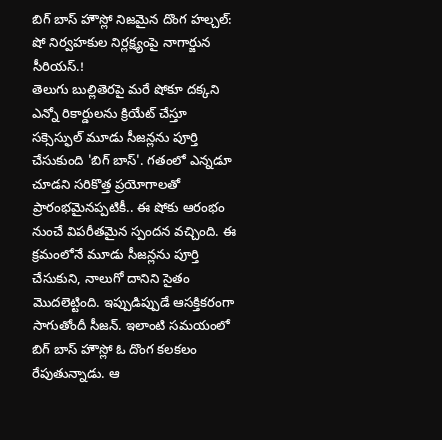బిగ్ బాస్ హౌస్లో నిజమైన దొంగ హల్చల్: షో నిర్వహకుల నిర్లక్ష్యంపై నాగార్జున సీరియస్.!
తెలుగు బుల్లితెరపై మరే షోకూ దక్కని ఎన్నో రికార్డులను క్రియేట్ చేస్తూ సక్సెస్ఫుల్ మూడు సీజన్లను పూర్తి చేసుకుంది 'బిగ్ బాస్'. గతంలో ఎన్నడూ చూడని సరికొత్త ప్రయోగాలతో ప్రారంభమైనప్పటికీ.. ఈ షోకు ఆరంభం నుంచే విపరీతమైన స్పందన వచ్చింది. ఈ క్రమంలోనే మూడు సీజన్లను పూర్తి చేసుకుని, నాలుగో దానిని సైతం మొదలెట్టింది. ఇప్పుడిప్పుడే ఆసక్తికరంగా సాగుతోందీ సీజన్. ఇలాంటి సమయంలో బిగ్ బాస్ హౌస్లో ఓ దొంగ కలకలం రేపుతున్నాడు. ఆ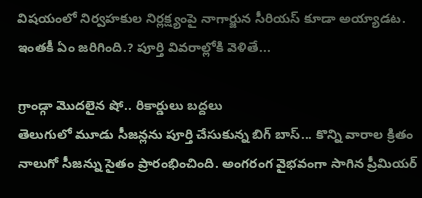విషయంలో నిర్వహకుల నిర్లక్ష్యంపై నాగార్జున సీరియస్ కూడా అయ్యాడట. ఇంతకీ ఏం జరిగింది.? పూర్తి వివరాల్లోకి వెళితే...

గ్రాండ్గా మొదలైన షో.. రికార్డులు బద్దలు
తెలుగులో మూడు సీజన్లను పూర్తి చేసుకున్న బిగ్ బాస్... కొన్ని వారాల క్రితం నాలుగో సీజన్ను సైతం ప్రారంభించింది. అంగరంగ వైభవంగా సాగిన ప్రీమియర్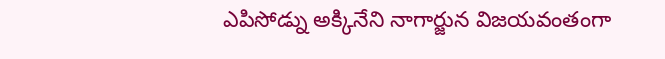ఎపిసోడ్ను అక్కినేని నాగార్జున విజయవంతంగా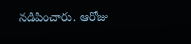నడిపించారు. ఆరోజు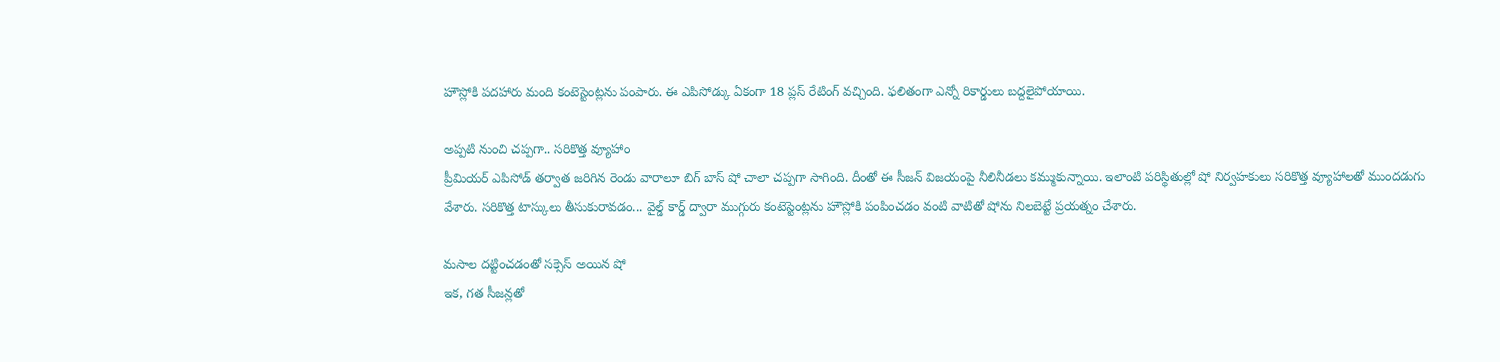హౌస్లోకి పదహారు మంది కంటెస్టెంట్లను పంపారు. ఈ ఎపిసోడ్కు ఏకంగా 18 ప్లస్ రేటింగ్ వచ్చింది. ఫలితంగా ఎన్నో రికార్డులు బద్దలైపోయాయి.

అప్పటి నుంచి చప్పగా.. సరికొత్త వ్యూహాం
ప్రీమియర్ ఎపిసోడ్ తర్వాత జరిగిన రెండు వారాలూ బిగ్ బాస్ షో చాలా చప్పగా సాగింది. దీంతో ఈ సీజన్ విజయంపై నీలినీడలు కమ్ముకున్నాయి. ఇలాంటి పరిస్థితుల్లో షో నిర్వహకులు సరికొత్త వ్యూహాలతో ముందడుగు వేశారు. సరికొత్త టాస్కులు తీసుకురావడం... వైల్డ్ కార్డ్ ద్వారా ముగ్గురు కంటెస్టెంట్లను హౌస్లోకి పంపించడం వంటి వాటితో షోను నిలబెట్టే ప్రయత్నం చేశారు.

మసాల దట్టించడంతో సక్సెస్ అయిన షో
ఇక, గత సీజన్లతో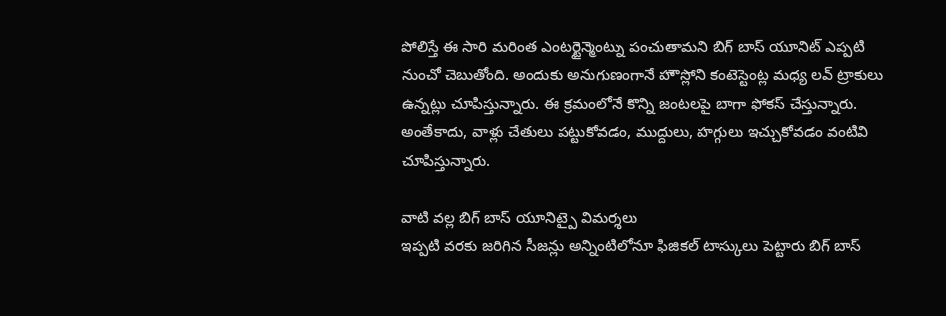పోలిస్తే ఈ సారి మరింత ఎంటర్టైన్మెంట్ను పంచుతామని బిగ్ బాస్ యూనిట్ ఎప్పటి నుంచో చెబుతోంది. అందుకు అనుగుణంగానే హౌస్లోని కంటెస్టెంట్ల మధ్య లవ్ ట్రాకులు ఉన్నట్లు చూపిస్తున్నారు. ఈ క్రమంలోనే కొన్ని జంటలపై బాగా ఫోకస్ చేస్తున్నారు. అంతేకాదు, వాళ్లు చేతులు పట్టుకోవడం, ముద్దులు, హగ్గులు ఇచ్చుకోవడం వంటివి చూపిస్తున్నారు.

వాటి వల్ల బిగ్ బాస్ యూనిట్పై విమర్శలు
ఇప్పటి వరకు జరిగిన సీజన్లు అన్నింటిలోనూ ఫిజికల్ టాస్కులు పెట్టారు బిగ్ బాస్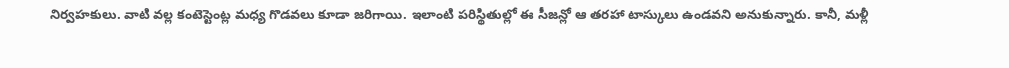నిర్వహకులు. వాటి వల్ల కంటెస్టెంట్ల మధ్య గొడవలు కూడా జరిగాయి. ఇలాంటి పరిస్థితుల్లో ఈ సీజన్లో ఆ తరహా టాస్కులు ఉండవని అనుకున్నారు. కానీ, మళ్లీ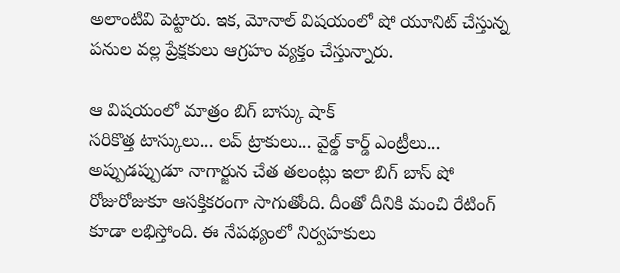అలాంటివి పెట్టారు. ఇక, మోనాల్ విషయంలో షో యూనిట్ చేస్తున్న పనుల వల్ల ప్రేక్షకులు ఆగ్రహం వ్యక్తం చేస్తున్నారు.

ఆ విషయంలో మాత్రం బిగ్ బాస్కు షాక్
సరికొత్త టాస్కులు... లవ్ ట్రాకులు... వైల్డ్ కార్డ్ ఎంట్రీలు... అప్పుడప్పుడూ నాగార్జున చేత తలంట్లు ఇలా బిగ్ బాస్ షో రోజురోజుకూ ఆసక్తికరంగా సాగుతోంది. దీంతో దీనికి మంచి రేటింగ్ కూడా లభిస్తోంది. ఈ నేపథ్యంలో నిర్వహకులు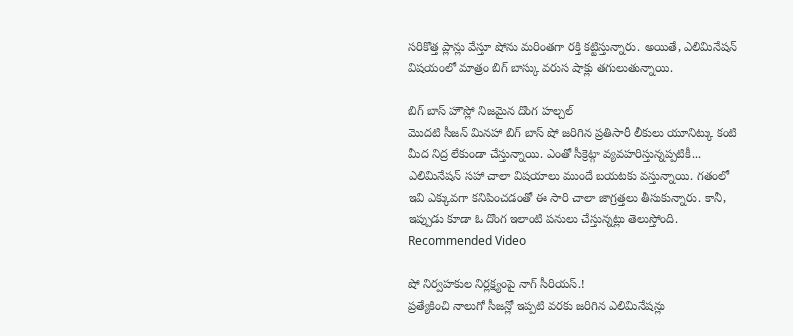సరికొత్త ప్లాన్లు వేస్తూ షోను మరింతగా రక్తి కట్టిస్తున్నారు. అయితే, ఎలిమినేషన్ విషయంలో మాత్రం బిగ్ బాస్కు వరుస షాక్లు తగులుతున్నాయి.

బిగ్ బాస్ హౌస్లో నిజమైన దొంగ హల్చల్
మొదటి సీజన్ మినహా బిగ్ బాస్ షో జరిగిన ప్రతిసారీ లీకులు యూనిట్కు కంటి మీద నిద్ర లేకుండా చేస్తున్నాయి. ఎంతో సీక్రెట్గా వ్యవహరిస్తున్నప్పటికీ... ఎలిమినేషన్ సహా చాలా విషయాలు ముందే బయటకు వస్తున్నాయి. గతంలో ఇవి ఎక్కువగా కనిపించడంతో ఈ సారి చాలా జాగ్రత్తలు తీసుకున్నారు. కానీ, ఇప్పుడు కూడా ఓ దొంగ ఇలాంటి పనులు చేస్తున్నట్లు తెలుస్తోంది.
Recommended Video

షో నిర్వహకుల నిర్లక్ష్యంపై నాగ్ సీరియస్.!
ప్రత్యేకించి నాలుగో సీజన్లో ఇప్పటి వరకు జరిగిన ఎలిమినేషన్లు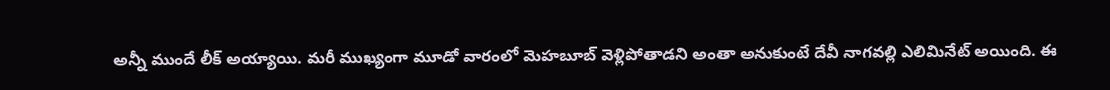అన్నీ ముందే లీక్ అయ్యాయి. మరీ ముఖ్యంగా మూడో వారంలో మెహబూబ్ వెళ్లిపోతాడని అంతా అనుకుంటే దేవీ నాగవల్లి ఎలిమినేట్ అయింది. ఈ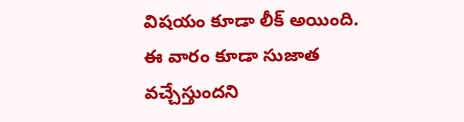విషయం కూడా లీక్ అయింది. ఈ వారం కూడా సుజాత వచ్చేస్తుందని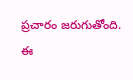ప్రచారం జరుగుతోంది. ఈ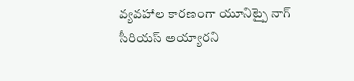వ్యవహాల కారణంగా యూనిట్పై నాగ్ సీరియస్ అయ్యారని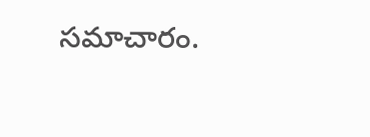సమాచారం.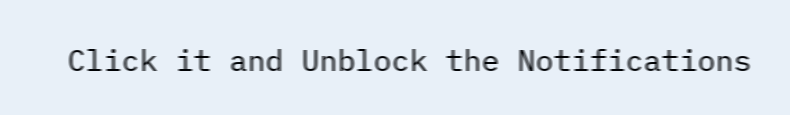Click it and Unblock the Notifications